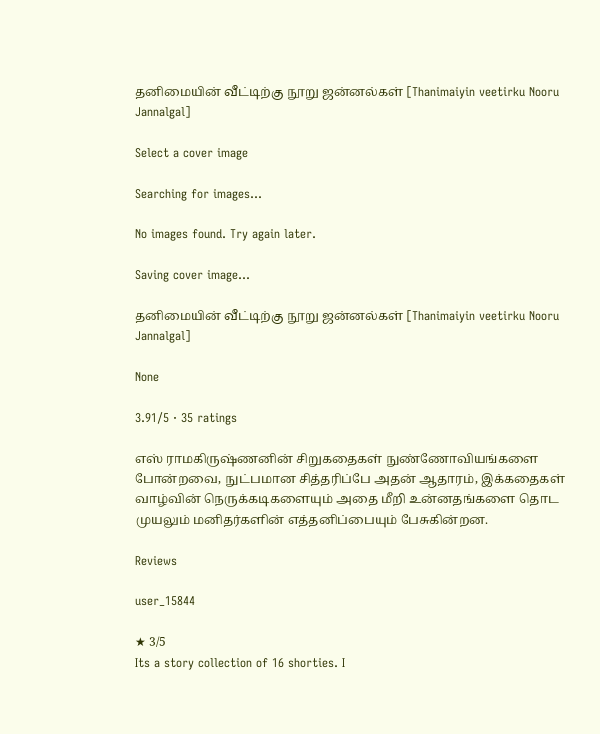தனிமையின் வீட்டிற்கு நூறு ஜன்னல்கள் [Thanimaiyin veetirku Nooru Jannalgal]

Select a cover image

Searching for images...

No images found. Try again later.

Saving cover image...

தனிமையின் வீட்டிற்கு நூறு ஜன்னல்கள் [Thanimaiyin veetirku Nooru Jannalgal]

None

3.91/5 · 35 ratings

எஸ் ராமகிருஷ்ணனின் சிறுகதைகள் நுண்ணோவியங்களை போன்றவை, நுட்பமான சித்தரிப்பே அதன் ஆதாரம், இக்கதைகள் வாழ்வின் நெருக்கடிகளையும் அதை மீறி உன்னதங்களை தொட முயலும் மனிதர்களின் எத்தனிப்பையும் பேசுகின்றன.

Reviews

user_15844

★ 3/5
Its a story collection of 16 shorties. I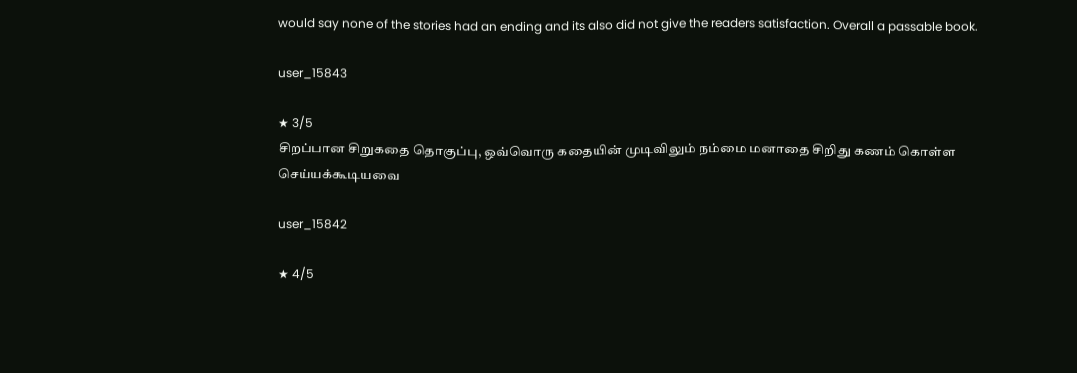would say none of the stories had an ending and its also did not give the readers satisfaction. Overall a passable book.

user_15843

★ 3/5
சிறப்பான சிறுகதை தொகுப்பு, ஒவ்வொரு கதையின் முடிவிலும் நம்மை மனாதை சிறிது கணம் கொள்ள செய்யக்கூடியவை

user_15842

★ 4/5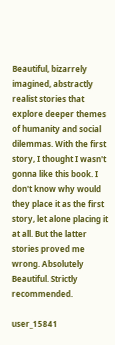Beautiful, bizarrely imagined, abstractly realist stories that explore deeper themes of humanity and social dilemmas. With the first story, I thought I wasn't gonna like this book. I don't know why would they place it as the first story, let alone placing it at all. But the latter stories proved me wrong. Absolutely Beautiful. Strictly recommended.

user_15841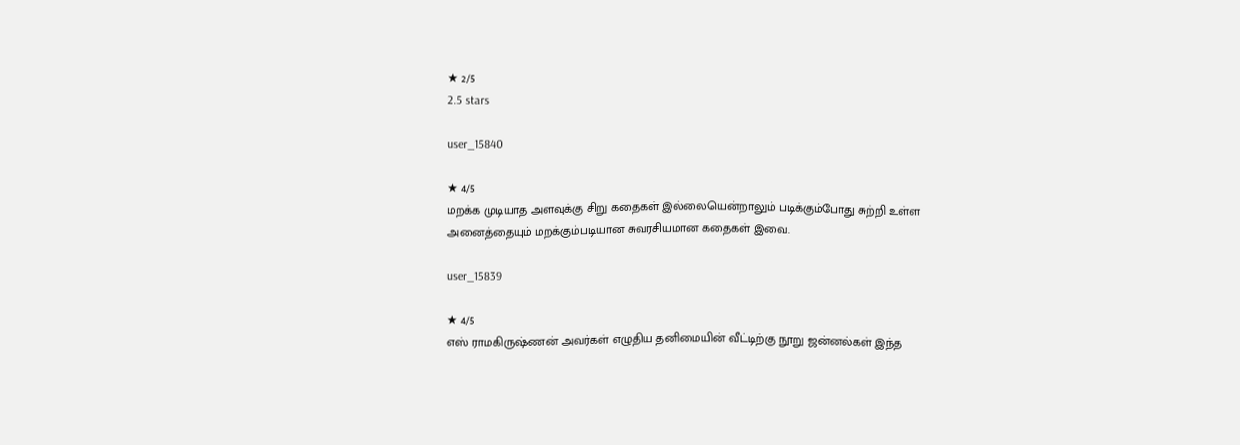★ 2/5
2.5 stars

user_15840

★ 4/5
மறக்க முடியாத அளவுக்கு சிறு கதைகள் இல்லையென்றாலும் படிக்கும்போது சுற்றி உள்ள அனைத்தையும் மறக்கும்படியான சுவரசியமான கதைகள் இவை.

user_15839

★ 4/5
எஸ் ராமகிருஷ்ணன் அவர்கள் எழுதிய தனிமையின் வீட்டிற்கு நூறு ஜன்னல்கள் இந்த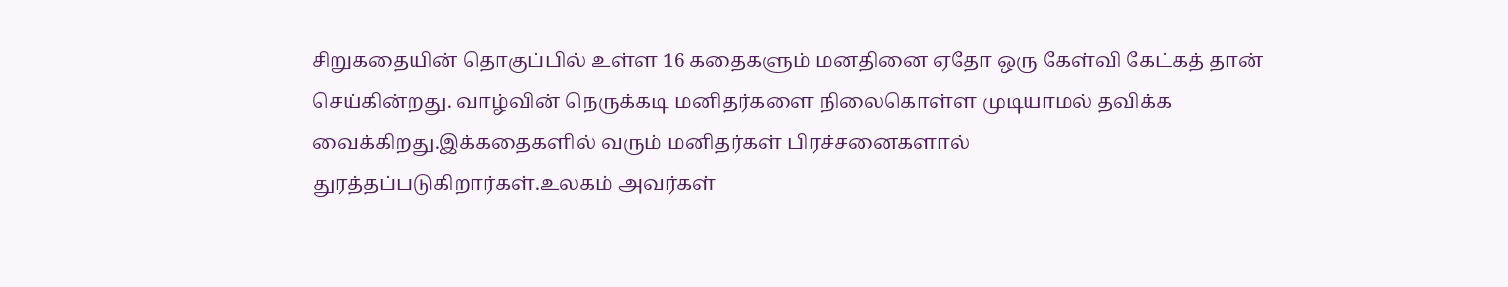சிறுகதையின் தொகுப்பில் உள்ள 16 கதைகளும் மனதினை ஏதோ ஒரு கேள்வி கேட்கத் தான் செய்கின்றது. வாழ்வின் நெருக்கடி மனிதர்களை நிலைகொள்ள முடியாமல் தவிக்க வைக்கிறது.இக்கதைகளில் வரும் மனிதர்கள் பிரச்சனைகளால் துரத்தப்படுகிறார்கள்.உலகம் அவர்கள்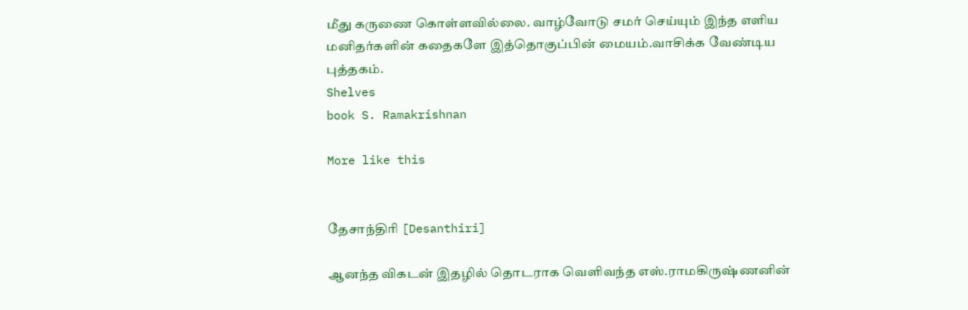மீது கருணை கொள்ளவில்லை. வாழ்வோடு சமர் செய்யும் இந்த எளிய மனிதர்களின் கதைகளே இத்தொகுப்பின் மையம்.வாசிக்க வேண்டிய புத்தகம்.
Shelves
book S. Ramakrishnan

More like this


தேசாந்திரி [Desanthiri]

ஆனந்த விகடன் இதழில் தொடராக வெளிவந்த எஸ்.ராமகிருஷ்ணனின்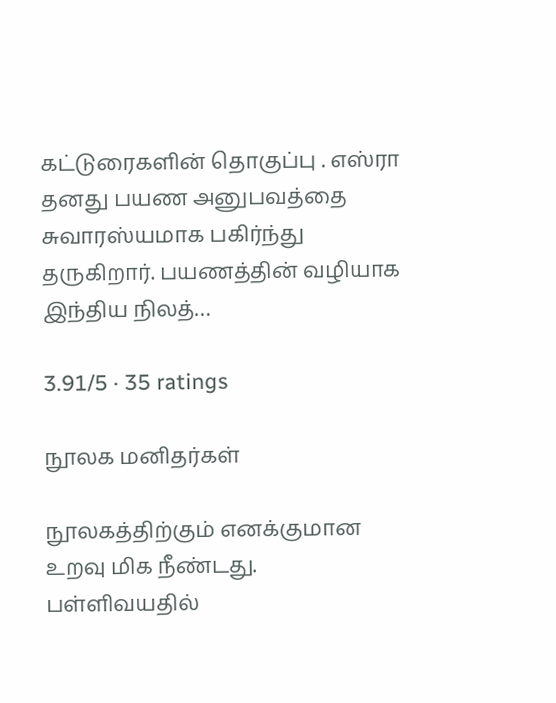கட்டுரைகளின் தொகுப்பு . எஸ்ரா தனது பயண அனுபவத்தை சுவாரஸ்யமாக பகிர்ந்து தருகிறார். பயணத்தின் வழியாக இந்திய நிலத்…

3.91/5 · 35 ratings

நூலக மனிதர்கள்

நூலகத்திற்கும் எனக்குமான உறவு மிக நீண்டது. பள்ளிவயதில்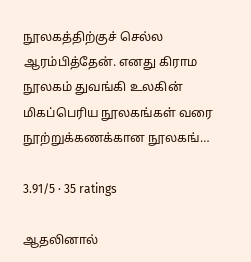நூலகத்திற்குச் செல்ல ஆரம்பித்தேன். எனது கிராம நூலகம் துவங்கி உலகின் மிகப்பெரிய நூலகங்கள் வரை நூற்றுக்கணக்கான நூலகங்…

3.91/5 · 35 ratings

ஆதலினால்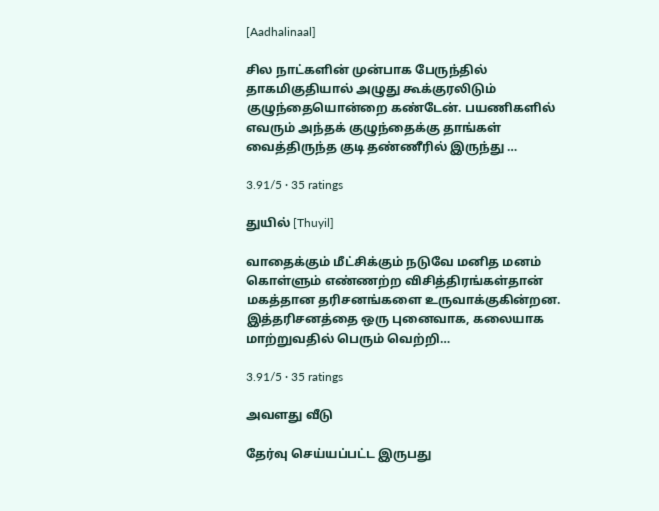[Aadhalinaal]

சில நாட்களின் முன்பாக பேருந்தில் தாகமிகுதியால் அழுது கூக்குரலிடும் குழுந்தையொன்றை கண்டேன். பயணிகளில் எவரும் அந்தக் குழுந்தைக்கு தாங்கள் வைத்திருந்த குடி தண்ணீரில் இருந்து …

3.91/5 · 35 ratings

துயில் [Thuyil]

வாதைக்கும் மீட்சிக்கும் நடுவே மனித மனம் கொள்ளும் எண்ணற்ற விசித்திரங்கள்தான் மகத்தான தரிசனங்களை உருவாக்குகின்றன. இத்தரிசனத்தை ஒரு புனைவாக, கலையாக மாற்றுவதில் பெரும் வெற்றி…

3.91/5 · 35 ratings

அவளது வீடு

தேர்வு செய்யப்பட்ட இருபது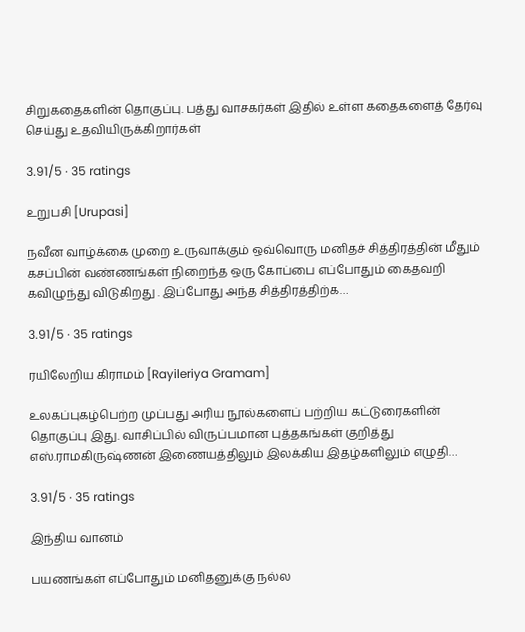சிறுகதைகளின் தொகுப்பு. பத்து வாசகர்கள் இதில் உள்ள கதைகளைத் தேர்வு செய்து உதவியிருக்கிறார்கள்

3.91/5 · 35 ratings

உறுபசி [Urupasi]

நவீன வாழ்க்கை முறை உருவாக்கும் ஒவ்வொரு மனிதச் சித்திரத்தின் மீதும் கசப்பின் வண்ணங்கள் நிறைந்த ஒரு கோப்பை எப்போதும் கைதவறி கவிழுந்து விடுகிறது . இப்போது அந்த சித்திரத்திற்க…

3.91/5 · 35 ratings

ரயிலேறிய கிராமம் [Rayileriya Gramam]

உலகப்புகழ்பெற்ற முப்பது அரிய நூல்களைப் பற்றிய கட்டுரைகளின் தொகுப்பு இது. வாசிப்பில் விருப்பமான புத்தகங்கள் குறித்து எஸ்.ராமகிருஷ்ணன் இணையத்திலும் இலக்கிய இதழ்களிலும் எழுதி…

3.91/5 · 35 ratings

இந்திய வானம்

பயணங்கள் எப்போதும் மனிதனுக்கு நல்ல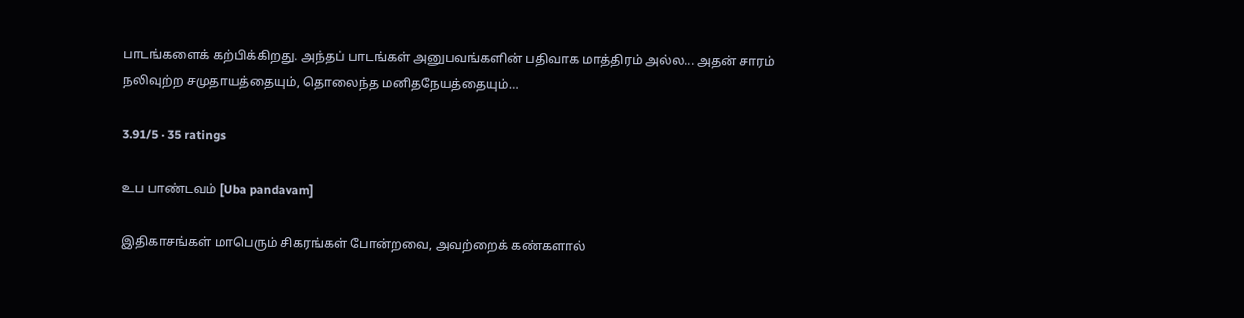பாடங்களைக் கற்பிக்கிறது. அந்தப் பாடங்கள் அனுபவங்களின் பதிவாக மாத்திரம் அல்ல... அதன் சாரம் நலிவுற்ற சமுதாயத்தையும், தொலைந்த மனிதநேயத்தையும்…

3.91/5 · 35 ratings

உப பாண்டவம் [Uba pandavam]

இதிகாசங்கள் மாபெரும் சிகரங்கள் போன்றவை, அவற்றைக் கண்களால்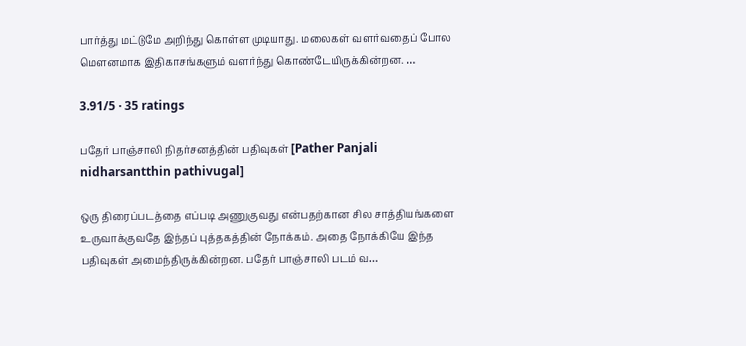பார்த்து மட்டுமே அறிந்து கொள்ள முடியாது. மலைகள் வளர்வதைப் போல மெளனமாக இதிகாசங்களும் வளர்ந்து கொண்டேயிருக்கின்றன. …

3.91/5 · 35 ratings

பதேர் பாஞ்சாலி நிதர்சனத்தின் பதிவுகள் [Pather Panjali nidharsantthin pathivugal]

ஒரு திரைப்படத்தை எப்படி அணுகுவது என்பதற்கான சில சாத்தியங்களை உருவாக்குவதே இந்தப் புத்தகத்தின் நோக்கம். அதை நோக்கியே இந்த பதிவுகள் அமைந்திருக்கின்றன. பதேர் பாஞ்சாலி படம் வ…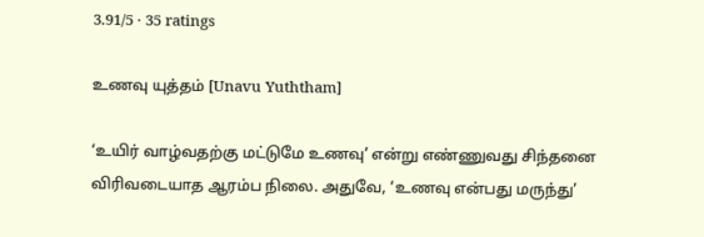3.91/5 · 35 ratings

உணவு யுத்தம் [Unavu Yuththam]

‘உயிர் வாழ்வதற்கு மட்டுமே உணவு’ என்று எண்ணுவது சிந்தனை விரிவடையாத ஆரம்ப நிலை. அதுவே, ‘உணவு என்பது மருந்து’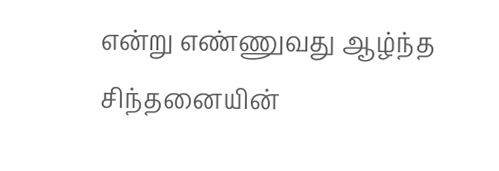என்று எண்ணுவது ஆழ்ந்த சிந்தனையின்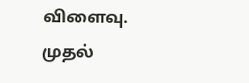விளைவு. முதல்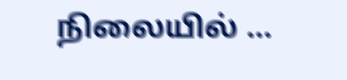நிலையில் …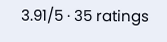3.91/5 · 35 ratings